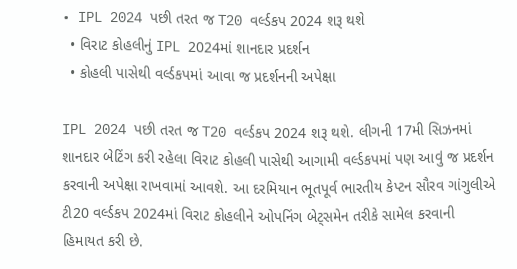• IPL 2024 પછી તરત જ T20 વર્લ્ડકપ 2024 શરૂ થશે
  • વિરાટ કોહલીનું IPL 2024માં શાનદાર પ્રદર્શન
  • કોહલી પાસેથી વર્લ્ડકપમાં આવા જ પ્રદર્શનની અપેક્ષા

IPL 2024 પછી તરત જ T20 વર્લ્ડકપ 2024 શરૂ થશે. લીગની 17મી સિઝનમાં શાનદાર બેટિંગ કરી રહેલા વિરાટ કોહલી પાસેથી આગામી વર્લ્ડકપમાં પણ આવું જ પ્રદર્શન કરવાની અપેક્ષા રાખવામાં આવશે. આ દરમિયાન ભૂતપૂર્વ ભારતીય કેપ્ટન સૌરવ ગાંગુલીએ ટી20 વર્લ્ડકપ 2024માં વિરાટ કોહલીને ઓપનિંગ બેટ્સમેન તરીકે સામેલ કરવાની હિમાયત કરી છે.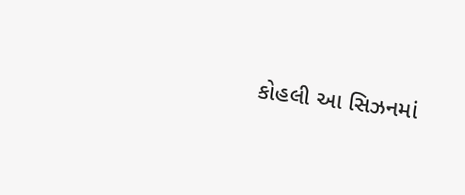કોહલી આ સિઝનમાં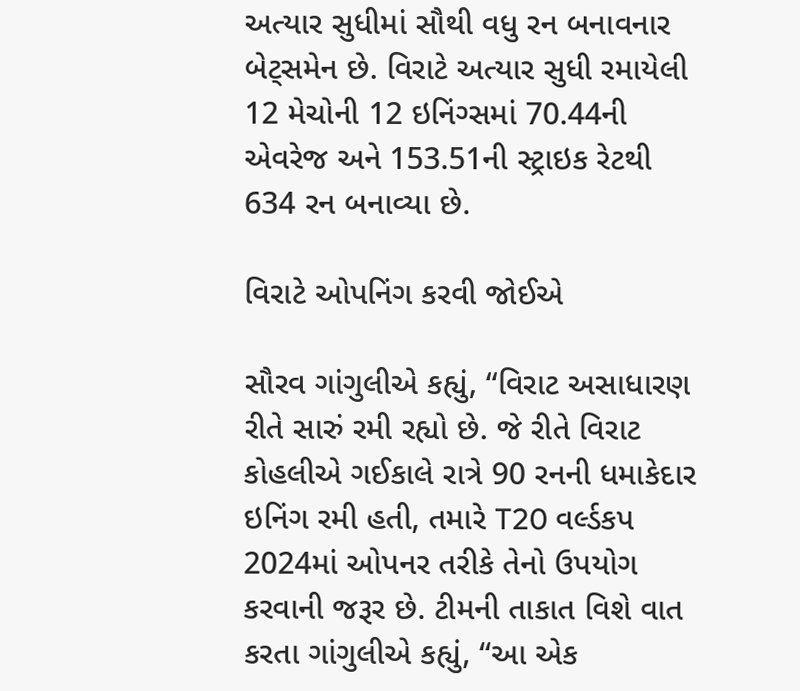અત્યાર સુધીમાં સૌથી વધુ રન બનાવનાર બેટ્સમેન છે. વિરાટે અત્યાર સુધી રમાયેલી 12 મેચોની 12 ઇનિંગ્સમાં 70.44ની એવરેજ અને 153.51ની સ્ટ્રાઇક રેટથી 634 રન બનાવ્યા છે.

વિરાટે ઓપનિંગ કરવી જોઈએ

સૌરવ ગાંગુલીએ કહ્યું, “વિરાટ અસાધારણ રીતે સારું રમી રહ્યો છે. જે રીતે વિરાટ કોહલીએ ગઈકાલે રાત્રે 90 રનની ધમાકેદાર ઇનિંગ રમી હતી, તમારે T20 વર્લ્ડકપ 2024માં ઓપનર તરીકે તેનો ઉપયોગ કરવાની જરૂર છે. ટીમની તાકાત વિશે વાત કરતા ગાંગુલીએ કહ્યું, “આ એક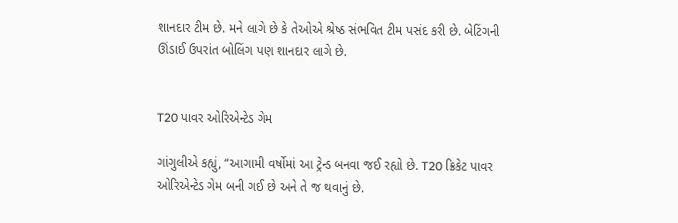શાનદાર ટીમ છે. મને લાગે છે કે તેઓએ શ્રેષ્ઠ સંભવિત ટીમ પસંદ કરી છે. બેટિંગની ઊંડાઈ ઉપરાંત બોલિંગ પણ શાનદાર લાગે છે.


T20 પાવર ઓરિએન્ટેડ ગેમ

ગાંગુલીએ કહ્યું, “આગામી વર્ષોમાં આ ટ્રેન્ડ બનવા જઈ રહ્યો છે. T20 ક્રિકેટ પાવર ઓરિએન્ટેડ ગેમ બની ગઈ છે અને તે જ થવાનું છે.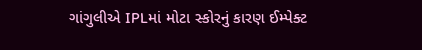ગાંગુલીએ IPLમાં મોટા સ્કોરનું કારણ ઈમ્પેક્ટ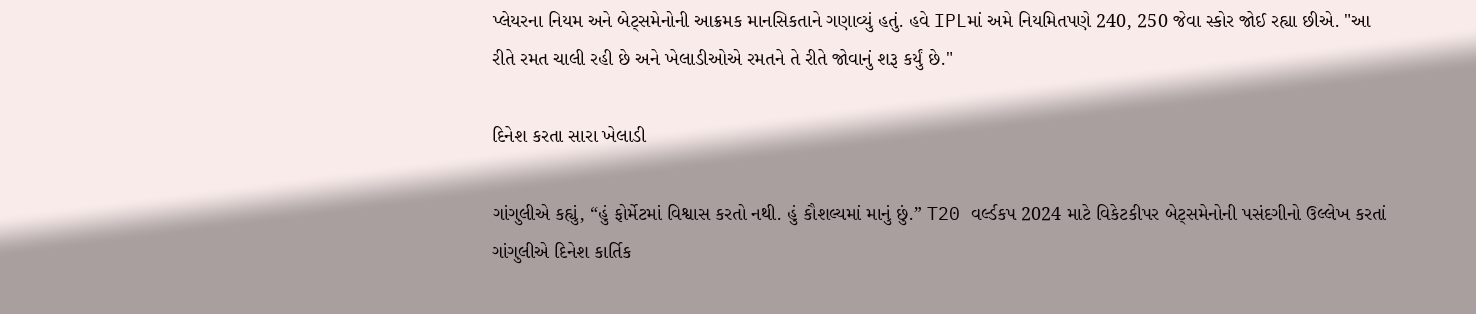પ્લેયરના નિયમ અને બેટ્સમેનોની આક્રમક માનસિકતાને ગણાવ્યું હતું. હવે IPLમાં અમે નિયમિતપણે 240, 250 જેવા સ્કોર જોઈ રહ્યા છીએ. "આ રીતે રમત ચાલી રહી છે અને ખેલાડીઓએ રમતને તે રીતે જોવાનું શરૂ કર્યું છે."

દિનેશ કરતા સારા ખેલાડી

ગાંગુલીએ કહ્યું, “હું ફોર્મેટમાં વિશ્વાસ કરતો નથી. હું કૌશલ્યમાં માનું છું.” T20 વર્લ્ડકપ 2024 માટે વિકેટકીપર બેટ્સમેનોની પસંદગીનો ઉલ્લેખ કરતાં ગાંગુલીએ દિનેશ કાર્તિક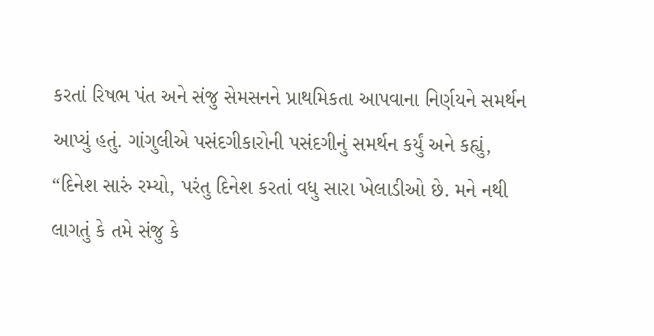કરતાં રિષભ પંત અને સંજુ સેમસનને પ્રાથમિકતા આપવાના નિર્ણયને સમર્થન આપ્યું હતું. ગાંગુલીએ પસંદગીકારોની પસંદગીનું સમર્થન કર્યું અને કહ્યું, “દિનેશ સારું રમ્યો, પરંતુ દિનેશ કરતાં વધુ સારા ખેલાડીઓ છે. મને નથી લાગતું કે તમે સંજુ કે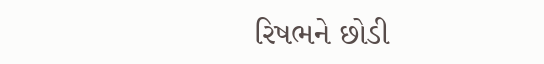રિષભને છોડી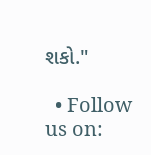શકો."

  • Follow us on: